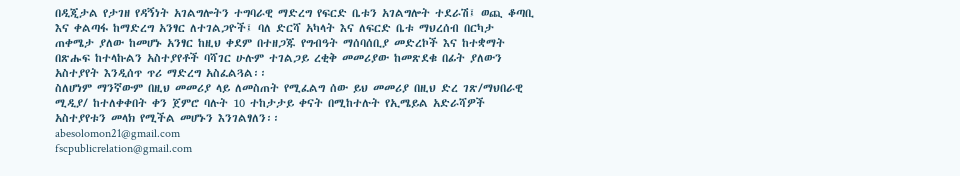በዲጂታል የታገዘ የዳኝነት አገልግሎትን ተግባራዊ ማድረግ የፍርድ ቤቱን አገልግሎት ተደራሽ፤ ወጪ ቆጣቢ እና ቀልጣፋ ከማድረግ አንፃር ለተገልጋዮች፤ ባለ ድርሻ አካላት እና ለፍርድ ቤቱ ማህረሰብ በርካታ ጠቀሜታ ያለው ከመሆኑ አንፃር ከዚህ ቀደም በተዘጋጁ የግብዓት ማሰባሰቢያ መድረኮች እና ከተቋማት በጽሑፍ ከተላኩልን አስተያየቶች ባሻገር ሁሉም ተገልጋይ ረቂቅ መመሪያው ከመጽደቁ በፊት ያለውን አስተያየት እንዲሰጥ ጥሪ ማድረግ አስፈልጓል፡፡
ስለሆነም ማንኛውም በዚህ መመሪያ ላይ ለመስጠት የሚፈልግ ሰው ይህ መመሪያ በዚህ ድረ ገጽ/ማህበራዊ ሚዲያ/ ከተለቀቀበት ቀን ጀምሮ ባሉት 10 ተከታታይ ቀናት በሚከተሉት የኢሜይል አድራሻዎች አስተያየቱን መላክ የሚችል መሆኑን እንገልፃለን፡፡
abesolomon21@gmail.com
fscpublicrelation@gmail.com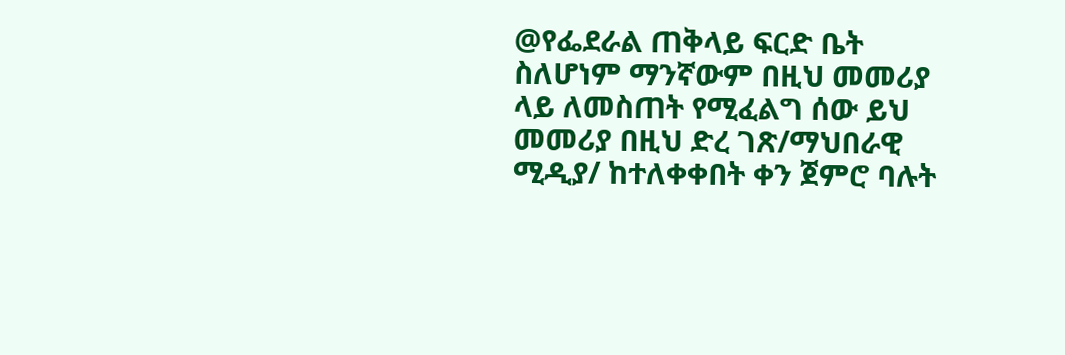@የፌደራል ጠቅላይ ፍርድ ቤት
ስለሆነም ማንኛውም በዚህ መመሪያ ላይ ለመስጠት የሚፈልግ ሰው ይህ መመሪያ በዚህ ድረ ገጽ/ማህበራዊ ሚዲያ/ ከተለቀቀበት ቀን ጀምሮ ባሉት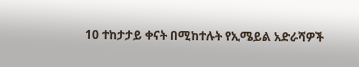10 ተከታታይ ቀናት በሚከተሉት የኢሜይል አድራሻዎች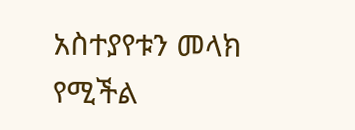አስተያየቱን መላክ የሚችል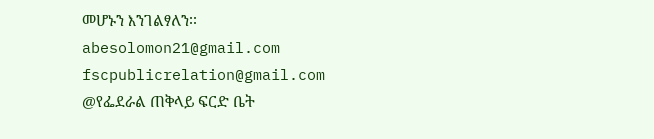መሆኑን እንገልፃለን፡፡
abesolomon21@gmail.com
fscpublicrelation@gmail.com
@የፌደራል ጠቅላይ ፍርድ ቤት